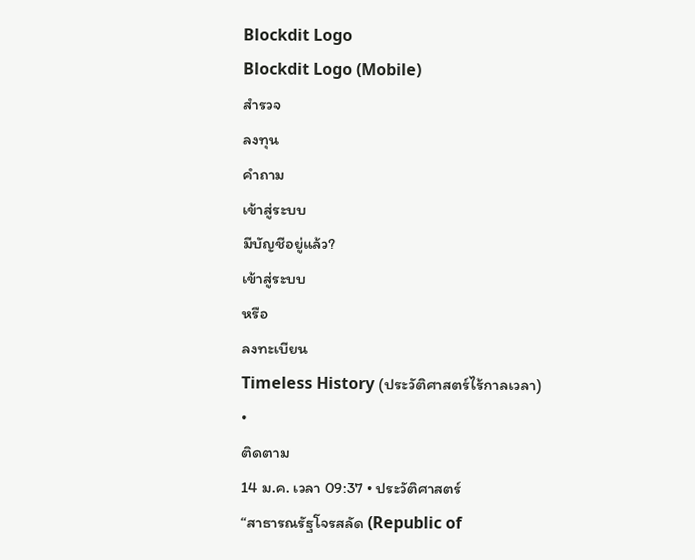Blockdit Logo
Blockdit Logo (Mobile)
สำรวจ
ลงทุน
คำถาม
เข้าสู่ระบบ
มีบัญชีอยู่แล้ว?
เข้าสู่ระบบ
หรือ
ลงทะเบียน
Timeless History (ประวัติศาสตร์ไร้กาลเวลา)
•
ติดตาม
14 ม.ค. เวลา 09:37 • ประวัติศาสตร์
“สาธารณรัฐโจรสลัด (Republic of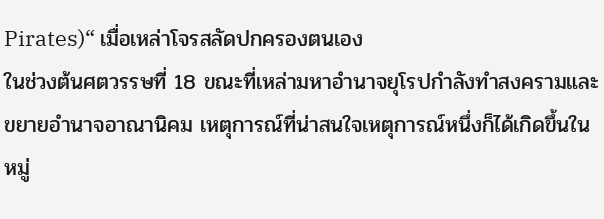Pirates)“ เมื่อเหล่าโจรสลัดปกครองตนเอง
ในช่วงต้นศตวรรษที่ 18 ขณะที่เหล่ามหาอำนาจยุโรปกำลังทำสงครามและขยายอำนาจอาณานิคม เหตุการณ์ที่น่าสนใจเหตุการณ์หนึ่งก็ได้เกิดขึ้นในหมู่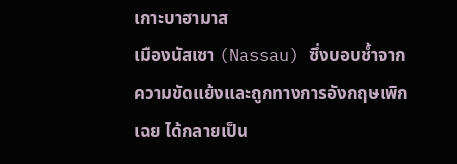เกาะบาฮามาส
เมืองนัสเซา (Nassau) ซึ่งบอบช้ำจากความขัดแย้งและถูกทางการอังกฤษเพิกเฉย ได้กลายเป็น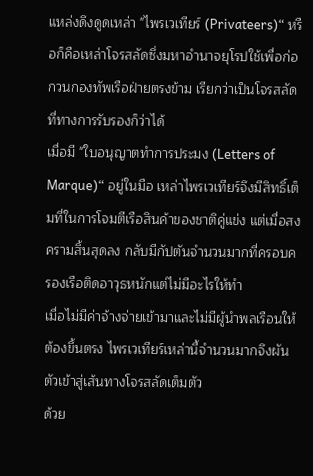แหล่งดึงดูดเหล่า "ไพรเวเทียร์ (Privateers)“ หรือก็คือเหล่าโจรสลัดซึ่งมหาอำนาจยุโรปใช้เพื่อก่อกวนกองทัพเรือฝ่ายตรงข้าม เรียกว่าเป็นโจรสลัดที่ทางการรับรองก็ว่าได้
เมื่อมี "ใบอนุญาตทำการประมง (Letters of Marque)“ อยู่ในมือ เหล่าไพรเวเทียร์จึงมีสิทธิ์เต็มที่ในการโจมตีเรือสินค้าของชาติคู่แข่ง แต่เมื่อสงครามสิ้นสุดลง กลับมีกัปตันจำนวนมากที่ครอบครองเรือติดอาวุธหนักแต่ไม่มีอะไรให้ทำ
เมื่อไม่มีค่าจ้างจ่ายเข้ามาและไม่มีผู้นำพลเรือนให้ต้องขึ้นตรง ไพรเวเทียร์เหล่านี้จำนวนมากจึงผันตัวเข้าสู่เส้นทางโจรสลัดเต็มตัว
ด้วย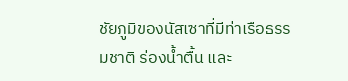ชัยภูมิของนัสเซาที่มีท่าเรือธรรมชาติ ร่องน้ำตื้น และ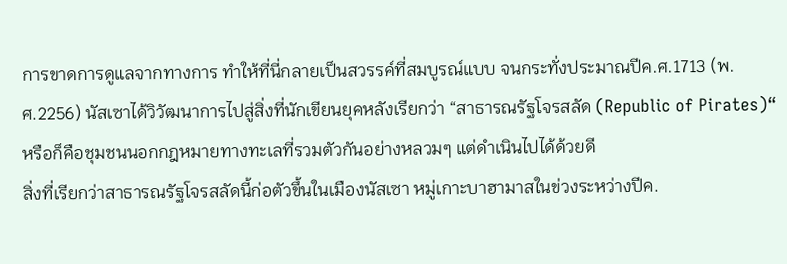การขาดการดูแลจากทางการ ทำให้ที่นี่กลายเป็นสวรรค์ที่สมบูรณ์แบบ จนกระทั่งประมาณปีค.ศ.1713 (พ.ศ.2256) นัสเซาได้วิวัฒนาการไปสู่สิ่งที่นักเขียนยุคหลังเรียกว่า “สาธารณรัฐโจรสลัด (Republic of Pirates)“ หรือก็คือชุมชนนอกกฎหมายทางทะเลที่รวมตัวกันอย่างหลวมๆ แต่ดำเนินไปได้ด้วยดี
สิ่งที่เรียกว่าสาธารณรัฐโจรสลัดนี้ก่อตัวขึ้นในเมืองนัสเซา หมู่เกาะบาฮามาสในข่วงระหว่างปีค.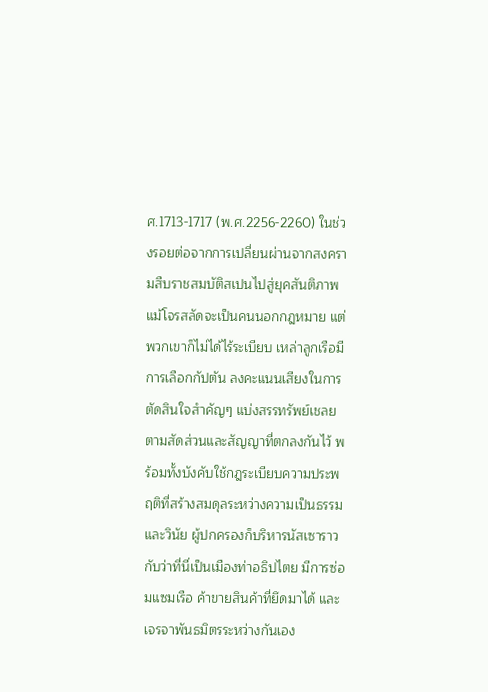ศ.1713-1717 (พ.ศ.2256-2260) ในช่วงรอยต่อจากการเปลี่ยนผ่านจากสงครามสืบราชสมบัติสเปนไปสู่ยุคสันติภาพ
แม้โจรสลัดจะเป็นคนนอกกฎหมาย แต่พวกเขาก็ไม่ได้ไร้ระเบียบ เหล่าลูกเรือมีการเลือกกัปตัน ลงคะแนนเสียงในการตัดสินใจสำคัญๆ แบ่งสรรทรัพย์เชลยตามสัดส่วนและสัญญาที่ตกลงกันไว้ พร้อมทั้งบังคับใช้กฎระเบียบความประพฤติที่สร้างสมดุลระหว่างความเป็นธรรมและวินัย ผู้ปกครองก็บริหารนัสเซาราวกับว่าที่นี่เป็นเมืองท่าอธิปไตย มีการซ่อมแซมเรือ ค้าขายสินค้าที่ยึดมาได้ และเจรจาพันธมิตรระหว่างกันเอง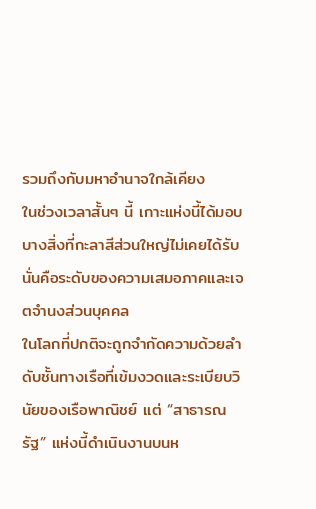รวมถึงกับมหาอำนาจใกล้เคียง
ในช่วงเวลาสั้นๆ นี้ เกาะแห่งนี้ได้มอบบางสิ่งที่กะลาสีส่วนใหญ่ไม่เคยได้รับ นั่นคือระดับของความเสมอภาคและเจตจำนงส่วนบุคคล
ในโลกที่ปกติจะถูกจำกัดความด้วยลำดับชั้นทางเรือที่เข้มงวดและระเบียบวินัยของเรือพาณิชย์ แต่ “สาธารณรัฐ” แห่งนี้ดำเนินงานบนห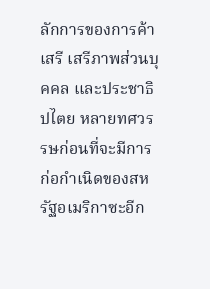ลักการของการค้าเสรี เสรีภาพส่วนบุคคล และประชาธิปไตย หลายทศวรรษก่อนที่จะมีการก่อกำเนิดของสหรัฐอเมริกาซะอีก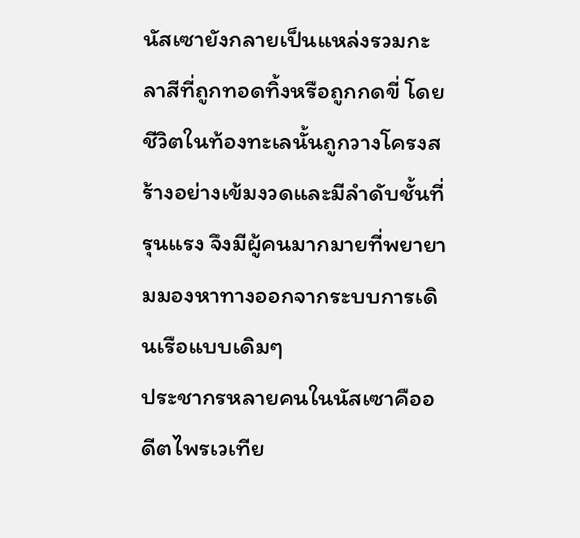นัสเซายังกลายเป็นแหล่งรวมกะลาสีที่ถูกทอดทิ้งหรือถูกกดขี่ โดยชีวิตในท้องทะเลนั้นถูกวางโครงสร้างอย่างเข้มงวดและมีลำดับชั้นที่รุนแรง จึงมีผู้คนมากมายที่พยายามมองหาทางออกจากระบบการเดินเรือแบบเดิมๆ
ประชากรหลายคนในนัสเซาคืออดีตไพรเวเทีย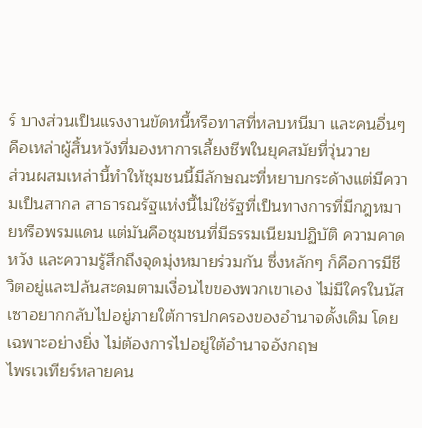ร์ บางส่วนเป็นแรงงานขัดหนี้หรือทาสที่หลบหนีมา และคนอื่นๆ คือเหล่าผู้สิ้นหวังที่มองหาการเลี้ยงชีพในยุคสมัยที่วุ่นวาย
ส่วนผสมเหล่านี้ทำให้ชุมชนนี้มีลักษณะที่หยาบกระด้างแต่มีความเป็นสากล สาธารณรัฐแห่งนี้ไม่ใช่รัฐที่เป็นทางการที่มีกฎหมายหรือพรมแดน แต่มันคือชุมชนที่มีธรรมเนียมปฏิบัติ ความคาดหวัง และความรู้สึกถึงจุดมุ่งหมายร่วมกัน ซึ่งหลักๆ ก็คือการมีชีวิตอยู่และปล้นสะดมตามเงื่อนไขของพวกเขาเอง ไม่มีใครในนัสเซาอยากกลับไปอยู่ภายใต้การปกครองของอำนาจดั้งเดิม โดยเฉพาะอย่างยิ่ง ไม่ต้องการไปอยู่ใต้อำนาจอังกฤษ
ไพรเวเทียร์หลายคน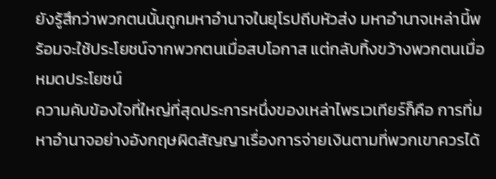ยังรู้สึกว่าพวกตนนั้นถูกมหาอำนาจในยุโรปถีบหัวส่ง มหาอำนาจเหล่านี้พร้อมจะใช้ประโยชน์จากพวกตนเมื่อสบโอกาส แต่กลับทิ้งขว้างพวกตนเมื่อหมดประโยชน์
ความคับข้องใจที่ใหญ่ที่สุดประการหนึ่งของเหล่าไพรเวเทียร์ก็คือ การที่มหาอำนาจอย่างอังกฤษผิดสัญญาเรื่องการจ่ายเงินตามที่พวกเขาควรได้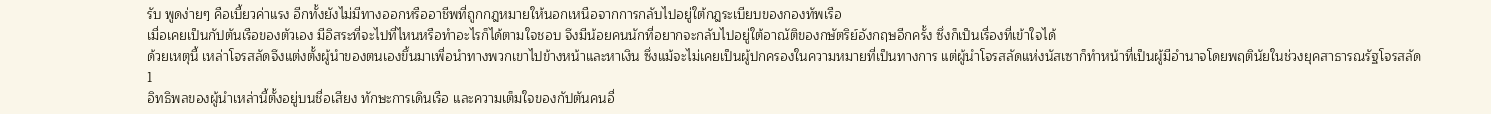รับ พูดง่ายๆ คือเบี้ยวค่าแรง อีกทั้งยังไม่มีทางออกหรืออาชีพที่ถูกกฎหมายให้นอกเหนือจากการกลับไปอยู่ใต้กฎระเบียบของกองทัพเรือ
เมื่อเคยเป็นกัปตันเรือของตัวเอง มีอิสระที่จะไปที่ไหนหรือทำอะไรก็ได้ตามใจชอบ จึงมีน้อยคนนักที่อยากจะกลับไปอยู่ใต้อาณัติของกษัตริย์อังกฤษอีกครั้ง ซึ่งก็เป็นเรื่องที่เข้าใจได้
ด้วยเหตุนี้ เหล่าโจรสลัดจึงแต่งตั้งผู้นำของตนเองขึ้นมาเพื่อนำทางพวกเขาไปข้างหน้าและหาเงิน ซึ่งแม้จะไม่เคยเป็นผู้ปกครองในความหมายที่เป็นทางการ แต่ผู้นำโจรสลัดแห่งนัสเซาก็ทำหน้าที่เป็นผู้มีอำนาจโดยพฤตินัยในช่วงยุคสาธารณรัฐโจรสลัด
1
อิทธิพลของผู้นำเหล่านี้ตั้งอยู่บนชื่อเสียง ทักษะการเดินเรือ และความเต็มใจของกัปตันคนอื่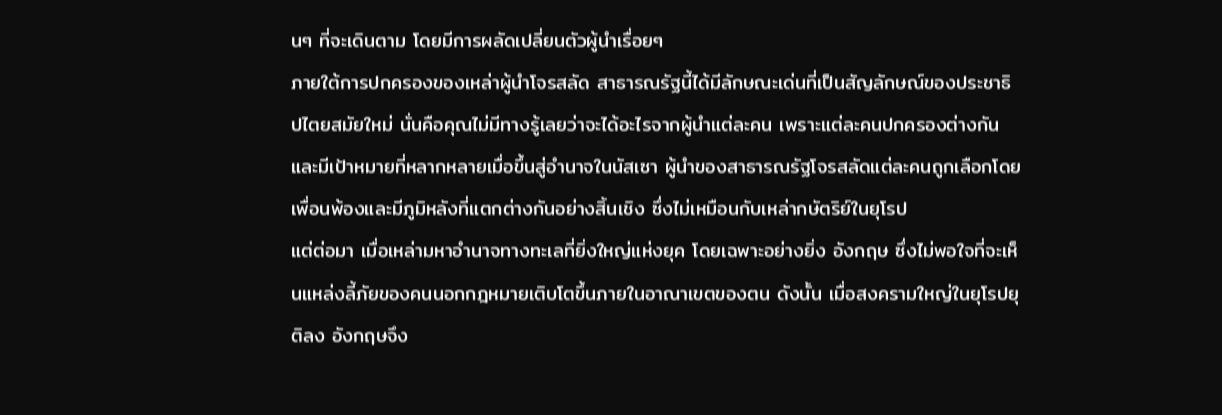นๆ ที่จะเดินตาม โดยมีการผลัดเปลี่ยนตัวผู้นำเรื่อยๆ
ภายใต้การปกครองของเหล่าผู้นำโจรสลัด สาธารณรัฐนี้ได้มีลักษณะเด่นที่เป็นสัญลักษณ์ของประชาธิปไตยสมัยใหม่ นั่นคือคุณไม่มีทางรู้เลยว่าจะได้อะไรจากผู้นำแต่ละคน เพราะแต่ละคนปกครองต่างกันและมีเป้าหมายที่หลากหลายเมื่อขึ้นสู่อำนาจในนัสเซา ผู้นำของสาธารณรัฐโจรสลัดแต่ละคนถูกเลือกโดยเพื่อนพ้องและมีภูมิหลังที่แตกต่างกันอย่างสิ้นเชิง ซึ่งไม่เหมือนกับเหล่ากษัตริย์ในยุโรป
แต่ต่อมา เมื่อเหล่ามหาอำนาจทางทะเลที่ยิ่งใหญ่แห่งยุค โดยเฉพาะอย่างยิ่ง อังกฤษ ซึ่งไม่พอใจที่จะเห็นแหล่งลี้ภัยของคนนอกกฎหมายเติบโตขึ้นภายในอาณาเขตของตน ดังนั้น เมื่อสงครามใหญ่ในยุโรปยุติลง อังกฤษจึง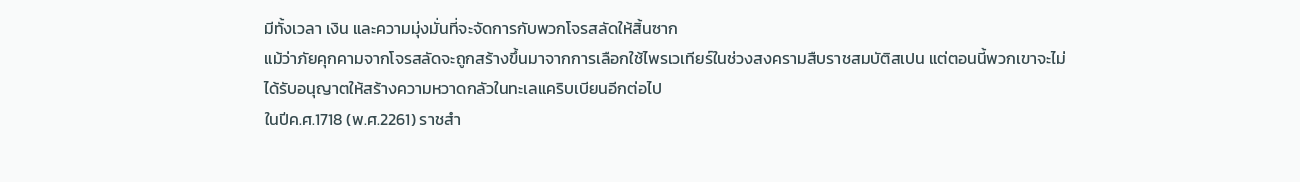มีทั้งเวลา เงิน และความมุ่งมั่นที่จะจัดการกับพวกโจรสลัดให้สิ้นซาก
แม้ว่าภัยคุกคามจากโจรสลัดจะถูกสร้างขึ้นมาจากการเลือกใช้ไพรเวเทียร์ในช่วงสงครามสืบราชสมบัติสเปน แต่ตอนนี้พวกเขาจะไม่ได้รับอนุญาตให้สร้างความหวาดกลัวในทะเลแคริบเบียนอีกต่อไป
ในปีค.ศ.1718 (พ.ศ.2261) ราชสำ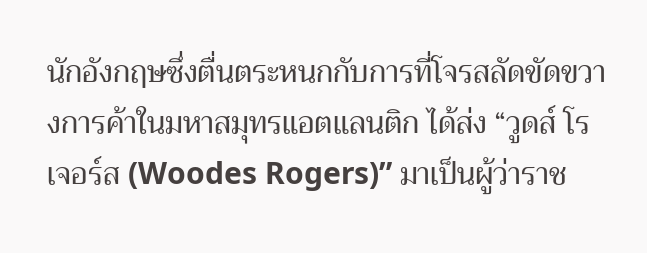นักอังกฤษซึ่งตื่นตระหนกกับการที่โจรสลัดขัดขวางการค้าในมหาสมุทรแอตแลนติก ได้ส่ง “วูดส์ โรเจอร์ส (Woodes Rogers)” มาเป็นผู้ว่าราช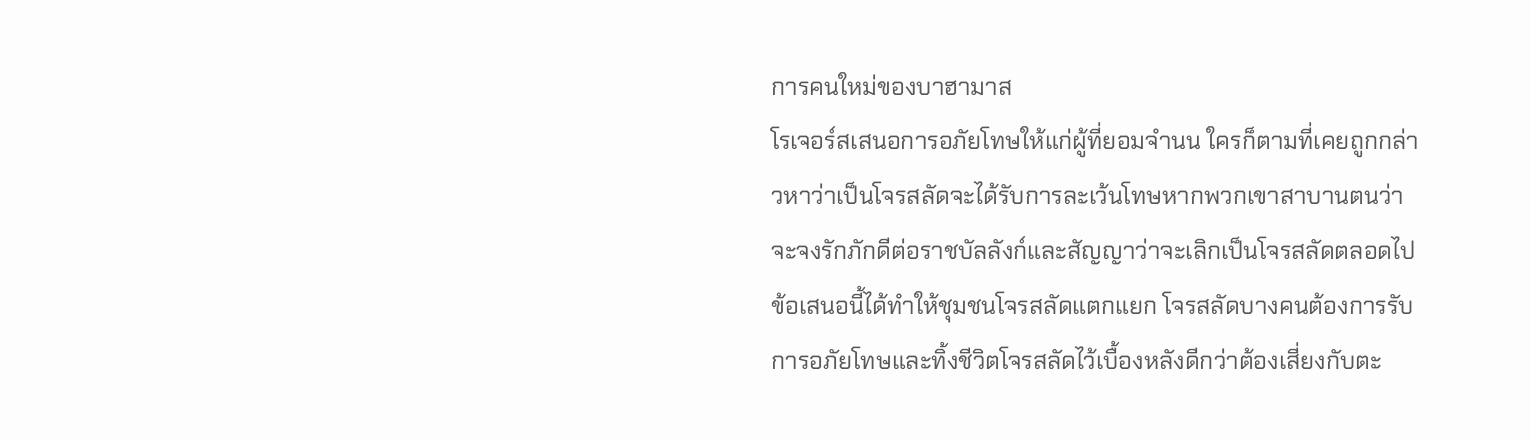การคนใหม่ของบาฮามาส
โรเจอร์สเสนอการอภัยโทษให้แก่ผู้ที่ยอมจำนน ใครก็ตามที่เคยถูกกล่าวหาว่าเป็นโจรสลัดจะได้รับการละเว้นโทษหากพวกเขาสาบานตนว่าจะจงรักภักดีต่อราชบัลลังก์และสัญญาว่าจะเลิกเป็นโจรสลัดตลอดไป
ข้อเสนอนี้ได้ทำให้ชุมชนโจรสลัดแตกแยก โจรสลัดบางคนต้องการรับการอภัยโทษและทิ้งชีวิตโจรสลัดไว้เบื้องหลังดีกว่าต้องเสี่ยงกับตะ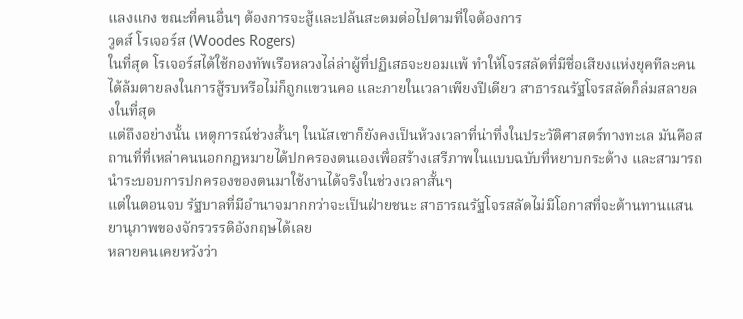แลงแกง ขณะที่คนอื่นๆ ต้องการจะสู้และปล้นสะดมต่อไปตามที่ใจต้องการ
วูดส์ โรเจอร์ส (Woodes Rogers)
ในที่สุด โรเจอร์สได้ใช้กองทัพเรือหลวงไล่ล่าผู้ที่ปฏิเสธจะยอมแพ้ ทำให้โจรสลัดที่มีชื่อเสียงแห่งยุคทีละคนได้ล้มตายลงในการสู้รบหรือไม่ก็ถูกแขวนคอ และภายในเวลาเพียงปีเดียว สาธารณรัฐโจรสลัดก็ล่มสลายลงในที่สุด
แต่ถึงอย่างนั้น เหตุการณ์ช่วงสั้นๆ ในนัสเซาก็ยังคงเป็นห้วงเวลาที่น่าทึ่งในประวัติศาสตร์ทางทะเล มันคือสถานที่ที่เหล่าคนนอกกฎหมายได้ปกครองตนเองเพื่อสร้างเสรีภาพในแบบฉบับที่หยาบกระด้าง และสามารถนำระบอบการปกครองของตนมาใช้งานได้จริงในช่วงเวลาสั้นๆ
แต่ในตอนจบ รัฐบาลที่มีอำนาจมากกว่าจะเป็นฝ่ายชนะ สาธารณรัฐโจรสลัดไม่มีโอกาสที่จะต้านทานแสนยานุภาพของจักรวรรดิอังกฤษได้เลย
หลายคนเคยหวังว่า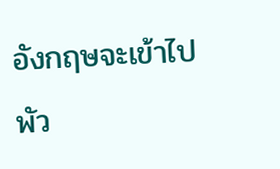อังกฤษจะเข้าไปพัว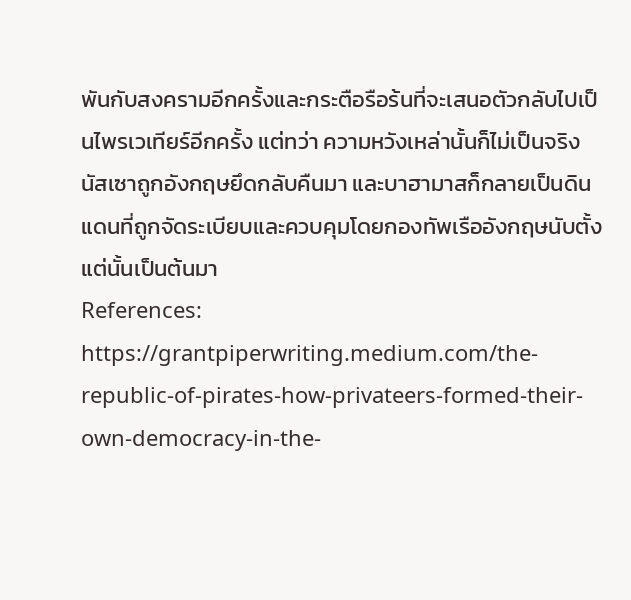พันกับสงครามอีกครั้งและกระตือรือร้นที่จะเสนอตัวกลับไปเป็นไพรเวเทียร์อีกครั้ง แต่ทว่า ความหวังเหล่านั้นก็ไม่เป็นจริง นัสเซาถูกอังกฤษยึดกลับคืนมา และบาฮามาสก็กลายเป็นดินแดนที่ถูกจัดระเบียบและควบคุมโดยกองทัพเรืออังกฤษนับตั้งแต่นั้นเป็นต้นมา
References:
https://grantpiperwriting.medium.com/the-republic-of-pirates-how-privateers-formed-their-own-democracy-in-the-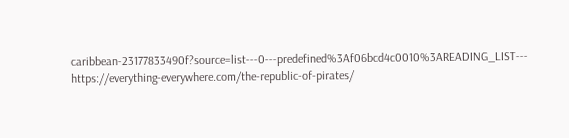caribbean-23177833490f?source=list---0---predefined%3Af06bcd4c0010%3AREADING_LIST---
https://everything-everywhere.com/the-republic-of-pirates/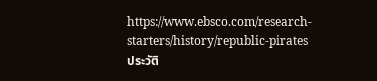https://www.ebsco.com/research-starters/history/republic-pirates
ประวัติ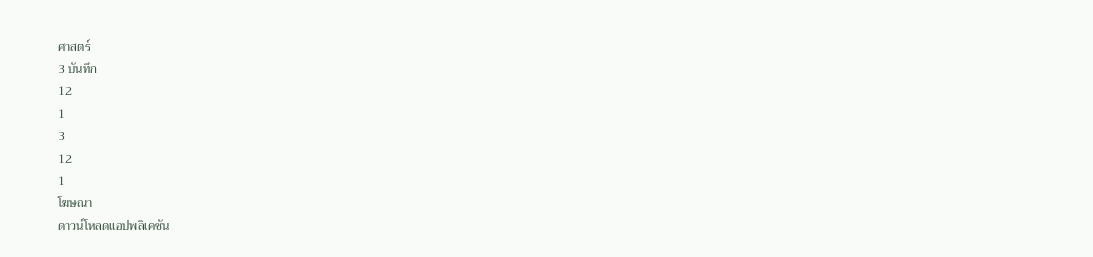ศาสตร์
3 บันทึก
12
1
3
12
1
โฆษณา
ดาวน์โหลดแอปพลิเคชัน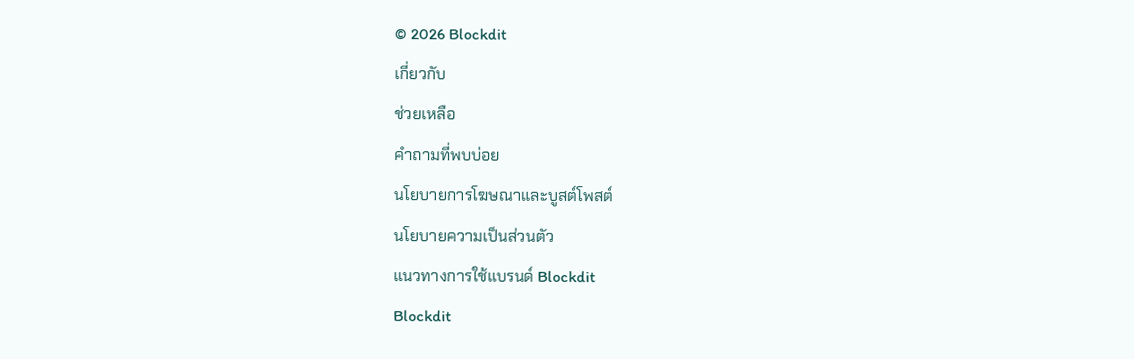© 2026 Blockdit
เกี่ยวกับ
ช่วยเหลือ
คำถามที่พบบ่อย
นโยบายการโฆษณาและบูสต์โพสต์
นโยบายความเป็นส่วนตัว
แนวทางการใช้แบรนด์ Blockdit
Blockdit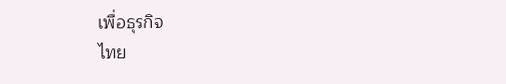เพื่อธุรกิจ
ไทย